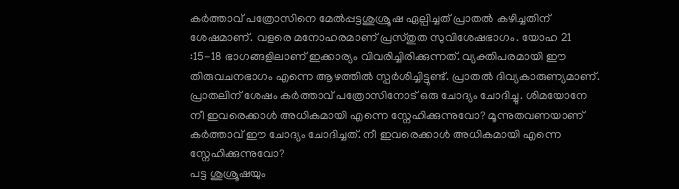കർത്താവ് പത്രോസിനെ മേൽപ്പട്ടശുശ്രൂഷ ഏല്പിച്ചത് പ്രാതൽ കഴിച്ചതിന് ശേഷമാണ്. വളരെ മനോഹരമാണ് പ്രസ്തുത സുവിശേഷഭാഗം. യോഹ 21 :15-18 ഭാഗങ്ങളിലാണ് ഇക്കാര്യം വിവരിച്ചിരിക്കുന്നത്. വ്യക്തിപരമായി ഈ തിരുവചനഭാഗം എന്നെ ആഴത്തിൽ സ്പർശിച്ചിട്ടുണ്ട്. പ്രാതൽ ദിവ്യകാരുണ്യമാണ്. പ്രാതലിന് ശേഷം കർത്താവ് പത്രോസിനോട് ഒരു ചോദ്യം ചോദിച്ചു. ശിമയോനേ നീ ഇവരെക്കാൾ അധികമായി എന്നെ സ്നേഹിക്കുന്നുവോ? മൂന്നുതവണയാണ് കർത്താവ് ഈ ചോദ്യം ചോദിച്ചത്. നീ ഇവരെക്കാൾ അധികമായി എന്നെ സ്നേഹിക്കുന്നുവോ?
പട്ട ശുശ്രൂഷയും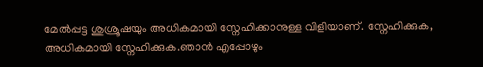മേൽപ്പട്ട ശുശ്രൂഷയും അധികമായി സ്നേഹിക്കാനുള്ള വിളിയാണ്. സ്നേഹിക്കുക, അധികമായി സ്നേഹിക്കുക.ഞാൻ എപ്പോഴും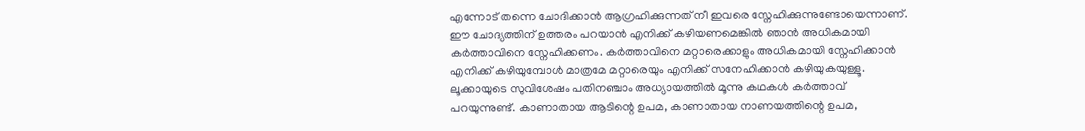എന്നോട് തന്നെ ചോദിക്കാൻ ആഗ്രഹിക്കുന്നത് നീ ഇവരെ സ്നേഹിക്കുന്നുണ്ടോയെന്നാണ്. ഈ ചോദ്യത്തിന് ഉത്തരം പറയാൻ എനിക്ക് കഴിയണമെങ്കിൽ ഞാൻ അധികമായി കർത്താവിനെ സ്നേഹിക്കണം. കർത്താവിനെ മറ്റാരെക്കാളും അധികമായി സ്നേഹിക്കാൻ എനിക്ക് കഴിയുമ്പോൾ മാത്രമേ മറ്റാരെയും എനിക്ക് സനേഹിക്കാൻ കഴിയുകയുള്ളൂ.
ലൂക്കായുടെ സുവിശേഷം പതിനഞ്ചാം അധ്യായത്തിൽ മൂന്നു കഥകൾ കർത്താവ് പറയുന്നുണ്ട്. കാണാതായ ആടിന്റെ ഉപമ, കാണാതായ നാണയത്തിന്റെ ഉപമ,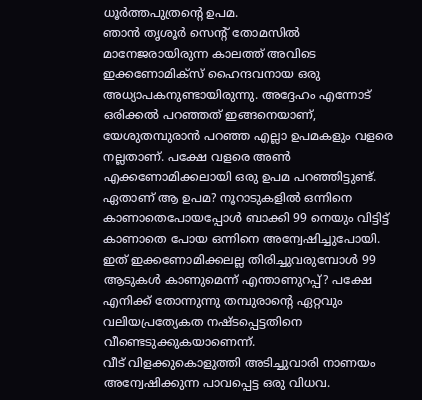ധൂർത്തപുത്രന്റെ ഉപമ.
ഞാൻ തൃശൂർ സെന്റ് തോമസിൽ മാനേജരായിരുന്ന കാലത്ത് അവിടെ ഇക്കണോമിക്സ് ഹൈന്ദവനായ ഒരു അധ്യാപകനുണ്ടായിരുന്നു. അദ്ദേഹം എന്നോട് ഒരിക്കൽ പറഞ്ഞത് ഇങ്ങനെയാണ്, യേശുതമ്പുരാൻ പറഞ്ഞ എല്ലാ ഉപമകളും വളരെ നല്ലതാണ്. പക്ഷേ വളരെ അൺ എക്കണോമിക്കലായി ഒരു ഉപമ പറഞ്ഞിട്ടുണ്ട്. ഏതാണ് ആ ഉപമ? നൂറാടുകളിൽ ഒന്നിനെ കാണാതെപോയപ്പോൾ ബാക്കി 99 നെയും വിട്ടിട്ട് കാണാതെ പോയ ഒന്നിനെ അന്വേഷിച്ചുപോയി. ഇത് ഇക്കണോമിക്കലല്ല തിരിച്ചുവരുമ്പോൾ 99 ആടുകൾ കാണുമെന്ന് എന്താണുറപ്പ്? പക്ഷേ എനിക്ക് തോന്നുന്നു തമ്പുരാന്റെ ഏറ്റവും വലിയപ്രത്യേകത നഷ്ടപ്പെട്ടതിനെ വീണ്ടെടുക്കുകയാണെന്ന്.
വീട് വിളക്കുകൊളുത്തി അടിച്ചുവാരി നാണയം അന്വേഷിക്കുന്ന പാവപ്പെട്ട ഒരു വിധവ.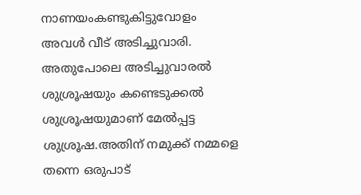നാണയംകണ്ടുകിട്ടുവോളം അവൾ വീട് അടിച്ചുവാരി. അതുപോലെ അടിച്ചുവാരൽ ശുശ്രൂഷയും കണ്ടെടുക്കൽ ശുശ്രൂഷയുമാണ് മേൽപ്പട്ട ശുശ്രൂഷ.അതിന് നമുക്ക് നമ്മളെ തന്നെ ഒരുപാട്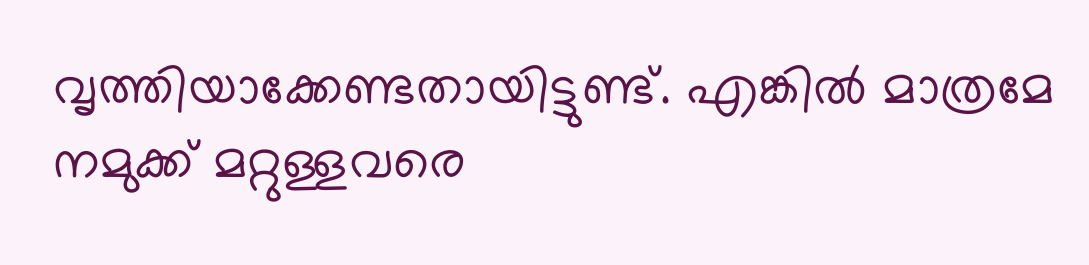വൃത്തിയാക്കേണ്ടതായിട്ടുണ്ട്. എങ്കിൽ മാത്രമേ നമുക്ക് മറ്റുള്ളവരെ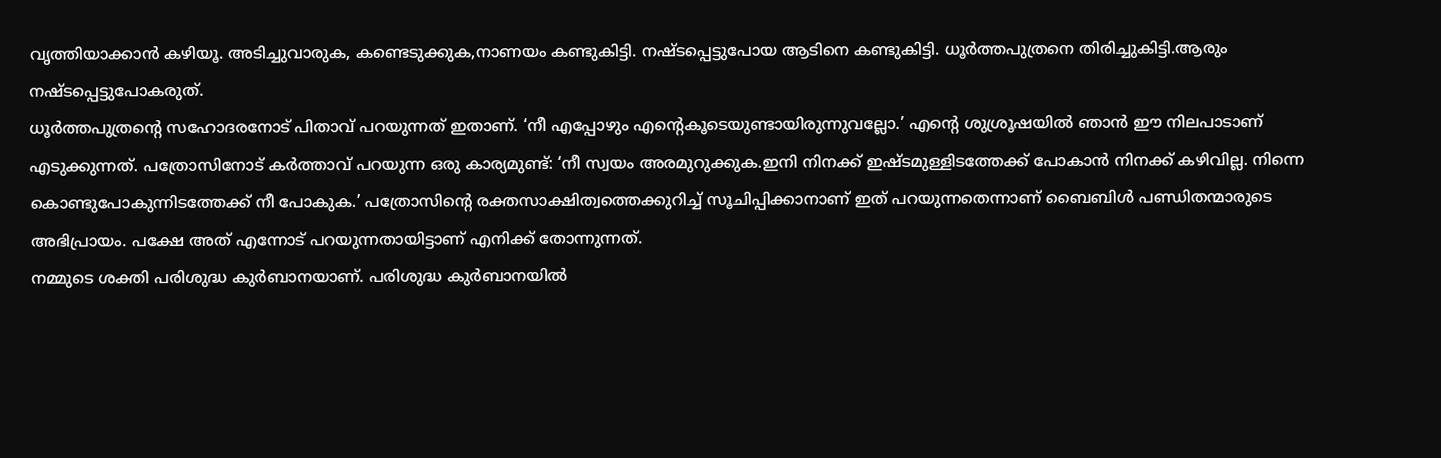വൃത്തിയാക്കാൻ കഴിയൂ. അടിച്ചുവാരുക, കണ്ടെടുക്കുക,നാണയം കണ്ടുകിട്ടി. നഷ്ടപ്പെട്ടുപോയ ആടിനെ കണ്ടുകിട്ടി. ധൂർത്തപുത്രനെ തിരിച്ചുകിട്ടി.ആരും നഷ്ടപ്പെട്ടുപോകരുത്.
ധൂർത്തപുത്രന്റെ സഹോദരനോട് പിതാവ് പറയുന്നത് ഇതാണ്. ‘നീ എപ്പോഴും എന്റെകൂടെയുണ്ടായിരുന്നുവല്ലോ.’ എന്റെ ശുശ്രൂഷയിൽ ഞാൻ ഈ നിലപാടാണ് എടുക്കുന്നത്. പത്രോസിനോട് കർത്താവ് പറയുന്ന ഒരു കാര്യമുണ്ട്: ‘നീ സ്വയം അരമുറുക്കുക.ഇനി നിനക്ക് ഇഷ്ടമുള്ളിടത്തേക്ക് പോകാൻ നിനക്ക് കഴിവില്ല. നിന്നെ കൊണ്ടുപോകുന്നിടത്തേക്ക് നീ പോകുക.’ പത്രോസിന്റെ രക്തസാക്ഷിത്വത്തെക്കുറിച്ച് സൂചിപ്പിക്കാനാണ് ഇത് പറയുന്നതെന്നാണ് ബൈബിൾ പണ്ഡിതന്മാരുടെ അഭിപ്രായം. പക്ഷേ അത് എന്നോട് പറയുന്നതായിട്ടാണ് എനിക്ക് തോന്നുന്നത്.
നമ്മുടെ ശക്തി പരിശുദ്ധ കുർബാനയാണ്. പരിശുദ്ധ കുർബാനയിൽ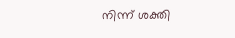നിന്ന് ശക്തി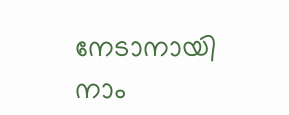നേടാനായി നാം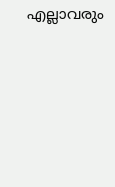എല്ലാവരും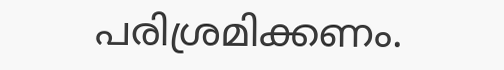പരിശ്രമിക്കണം.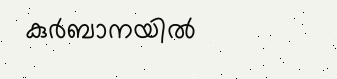കുർബാനയിൽ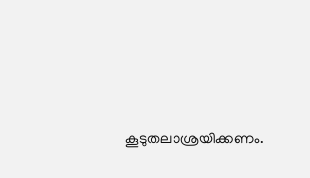കൂടുതലാശ്രയിക്കണം.